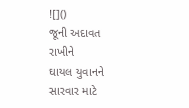![]()
જૂની અદાવત રાખીને
ઘાયલ યુવાનને સારવાર માટે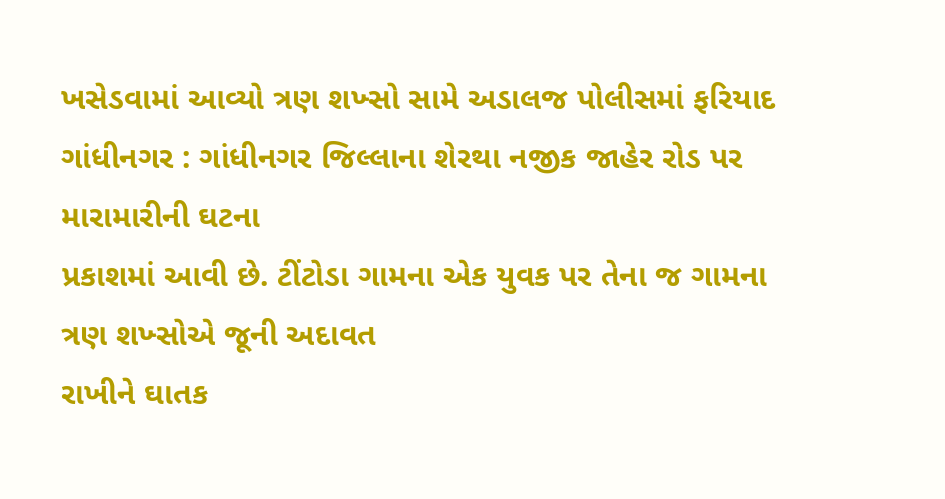ખસેડવામાં આવ્યો ત્રણ શખ્સો સામે અડાલજ પોલીસમાં ફરિયાદ
ગાંધીનગર : ગાંધીનગર જિલ્લાના શેરથા નજીક જાહેર રોડ પર મારામારીની ઘટના
પ્રકાશમાં આવી છે. ટીંટોડા ગામના એક યુવક પર તેના જ ગામના ત્રણ શખ્સોએ જૂની અદાવત
રાખીને ઘાતક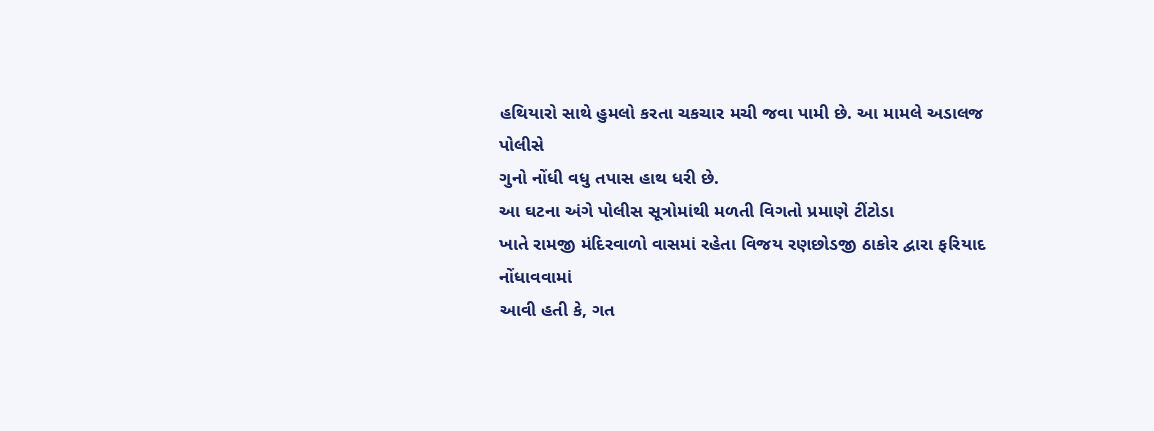હથિયારો સાથે હુમલો કરતા ચકચાર મચી જવા પામી છે. આ મામલે અડાલજ પોલીસે
ગુનો નોંધી વધુ તપાસ હાથ ધરી છે.
આ ઘટના અંગે પોલીસ સૂત્રોમાંથી મળતી વિગતો પ્રમાણે ટીંટોડા
ખાતે રામજી મંદિરવાળો વાસમાં રહેતા વિજય રણછોડજી ઠાકોર દ્વારા ફરિયાદ નોંધાવવામાં
આવી હતી કે, ગત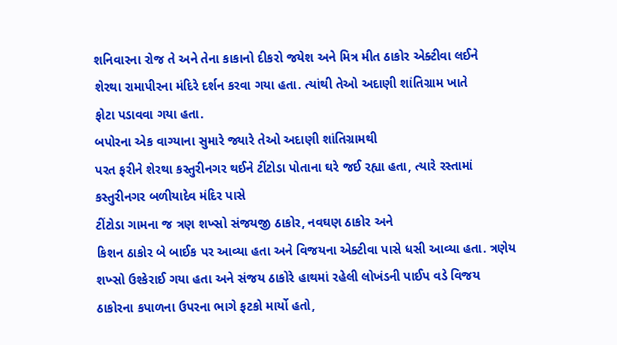શનિવારના રોજ તે અને તેના કાકાનો દીકરો જયેશ અને મિત્ર મીત ઠાકોર એક્ટીવા લઈને
શેરથા રામાપીરના મંદિરે દર્શન કરવા ગયા હતા. ત્યાંથી તેઓ અદાણી શાંતિગ્રામ ખાતે
ફોટા પડાવવા ગયા હતા.
બપોરના એક વાગ્યાના સુમારે જ્યારે તેઓ અદાણી શાંતિગ્રામથી
પરત ફરીને શેરથા કસ્તુરીનગર થઈને ટીંટોડા પોતાના ઘરે જઈ રહ્યા હતા, ત્યારે રસ્તામાં
કસ્તુરીનગર બળીયાદેવ મંદિર પાસે
ટીંટોડા ગામના જ ત્રણ શખ્સો સંજયજી ઠાકોર, નવઘણ ઠાકોર અને
કિશન ઠાકોર બે બાઈક પર આવ્યા હતા અને વિજયના એક્ટીવા પાસે ધસી આવ્યા હતા. ત્રણેય
શખ્સો ઉશ્કેરાઈ ગયા હતા અને સંજય ઠાકોરે હાથમાં રહેલી લોખંડની પાઈપ વડે વિજય
ઠાકોરના કપાળના ઉપરના ભાગે ફટકો માર્યો હતો,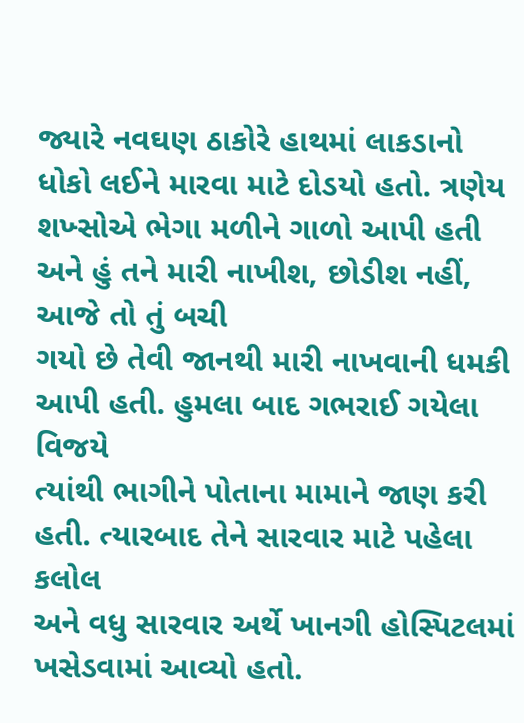જ્યારે નવઘણ ઠાકોરે હાથમાં લાકડાનો ધોકો લઈને મારવા માટે દોડયો હતો. ત્રણેય
શખ્સોએ ભેગા મળીને ગાળો આપી હતી અને હું તને મારી નાખીશ, છોડીશ નહીં, આજે તો તું બચી
ગયો છે તેવી જાનથી મારી નાખવાની ધમકી આપી હતી. હુમલા બાદ ગભરાઈ ગયેલા વિજયે
ત્યાંથી ભાગીને પોતાના મામાને જાણ કરી હતી. ત્યારબાદ તેને સારવાર માટે પહેલા કલોલ
અને વધુ સારવાર અર્થે ખાનગી હોસ્પિટલમાં ખસેડવામાં આવ્યો હતો.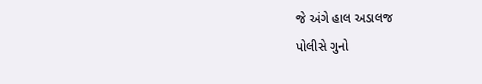જે અંગે હાલ અડાલજ
પોલીસે ગુનો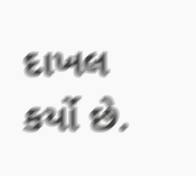દાખલ કર્યો છે.